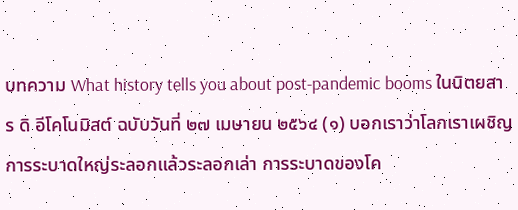บทความ What history tells you about post-pandemic booms ในนิตยสาร ดิ อีโคโนมิสต์ ฉบับวันที่ ๒๗ เมษายน ๒๕๖๔ (๑) บอกเราว่าโลกเราเผชิญการระบาดใหญ่ระลอกแล้วระลอกเล่า การระบาดของโค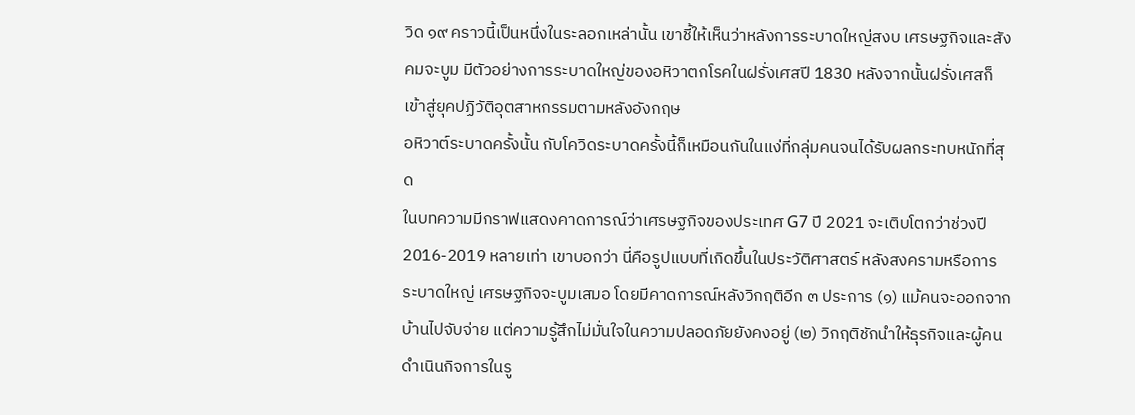วิด ๑๙ คราวนี้เป็นหนึ่งในระลอกเหล่านั้น เขาชี้ให้เห็นว่าหลังการระบาดใหญ่สงบ เศรษฐกิจและสังคมจะบูม มีตัวอย่างการระบาดใหญ่ของอหิวาตกโรคในฝรั่งเศสปี 1830 หลังจากนั้นฝรั่งเศสก็เข้าสู่ยุคปฏิวัติอุตสาหกรรมตามหลังอังกฤษ
อหิวาต์ระบาดครั้งนั้น กับโควิดระบาดครั้งนี้ก็เหมือนกันในแง่ที่กลุ่มคนจนได้รับผลกระทบหนักที่สุด
ในบทความมีกราฟแสดงคาดการณ์ว่าเศรษฐกิจของประเทศ G7 ปี 2021 จะเติบโตกว่าช่วงปี 2016-2019 หลายเท่า เขาบอกว่า นี่คือรูปแบบที่เกิดขึ้นในประวัติศาสตร์ หลังสงครามหรือการระบาดใหญ่ เศรษฐกิจจะบูมเสมอ โดยมีคาดการณ์หลังวิกฤติอีก ๓ ประการ (๑) แม้คนจะออกจากบ้านไปจับจ่าย แต่ความรู้สึกไม่มั่นใจในความปลอดภัยยังคงอยู่ (๒) วิกฤติชักนำให้ธุรกิจและผู้คนดำเนินกิจการในรู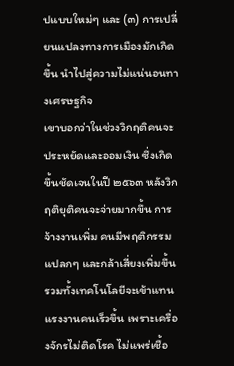ปแบบใหม่ๆ และ (๓) การเปลี่ยนแปลงทางการเมืองมักเกิดขึ้น นำไปสู่ความไม่แน่นอนทางเศรษฐกิจ
เขาบอกว่าในช่วงวิกฤติคนจะประหยัดและออมเงิน ซึ่งเกิดขึ้นชัดเจนในปี ๒๕๖๓ หลังวิกฤติยุติคนจะจ่ายมากขึ้น การจ้างงานเพิ่ม คนมีพฤติกรรมแปลกๆ และกล้าเสี่ยงเพิ่มขึ้น รวมทั้งเทคโนโลยีจะเข้าแทนแรงงานคนเร็วขึ้น เพราะเครื่องจักรไม่ติดโรค ไม่แพร่เชื้อ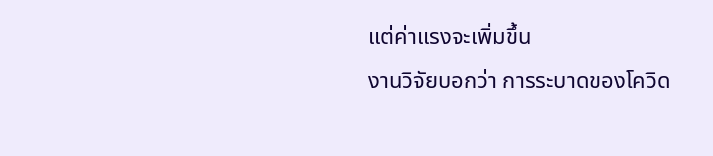แต่ค่าแรงจะเพิ่มขึ้น
งานวิจัยบอกว่า การระบาดของโควิด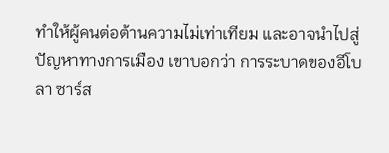ทำให้ผู้คนต่อต้านความไม่เท่าเทียม และอาจนำไปสู่ปัญหาทางการเมือง เขาบอกว่า การระบาดของอีโบลา ซาร์ส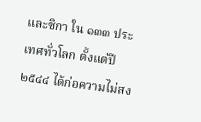และซิกา ใน ๑๓๓ ประเทศทั่วโลก ตั้งแต่ปี ๒๕๔๔ ได้ก่อความไม่สง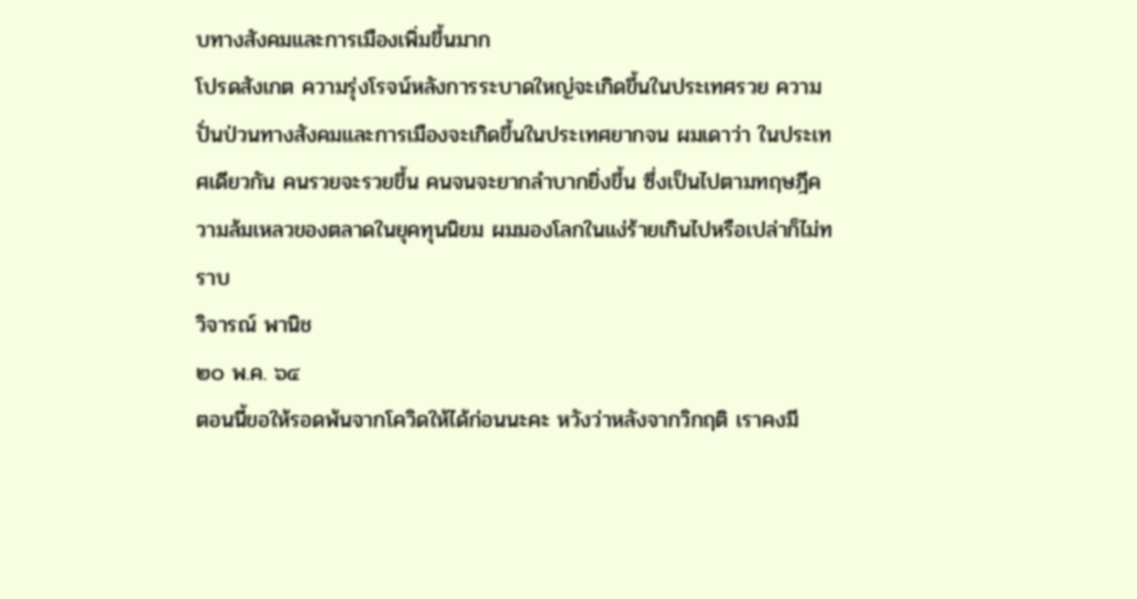บทางสังคมและการเมืองเพิ่มขึ้นมาก
โปรดสังเกต ความรุ่งโรจน์หลังการระบาดใหญ่จะเกิดขึ้นในประเทศรวย ความปั่นป่วนทางสังคมและการเมืองจะเกิดขึ้นในประเทศยากจน ผมเดาว่า ในประเทศเดียวกัน คนรวยจะรวยขึ้น คนจนจะยากลำบากยิ่งขึ้น ซึ่งเป็นไปตามทฤษฎีความล้มเหลวของตลาดในยุคทุนนิยม ผมมองโลกในแง่ร้ายเกินไปหรือเปล่าก็ไม่ทราบ
วิจารณ์ พานิช
๒๐ พ.ค. ๖๔
ตอนนี้ขอให้รอดพ้นจากโควิดให้ได้ก่อนนะคะ หวังว่าหลังจากวิกฤติ เราคงมี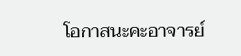โอกาสนะคะอาจารย์